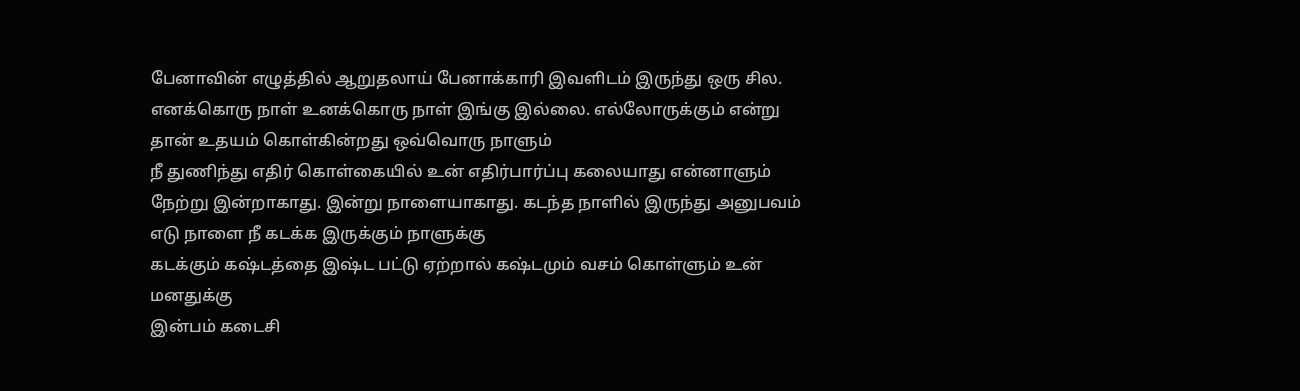பேனாவின் எழுத்தில் ஆறுதலாய் பேனாக்காரி இவளிடம் இருந்து ஒரு சில.
எனக்கொரு நாள் உனக்கொரு நாள் இங்கு இல்லை. எல்லோருக்கும் என்று தான் உதயம் கொள்கின்றது ஒவ்வொரு நாளும்
நீ துணிந்து எதிர் கொள்கையில் உன் எதிர்பார்ப்பு கலையாது என்னாளும்
நேற்று இன்றாகாது. இன்று நாளையாகாது. கடந்த நாளில் இருந்து அனுபவம் எடு நாளை நீ கடக்க இருக்கும் நாளுக்கு
கடக்கும் கஷ்டத்தை இஷ்ட பட்டு ஏற்றால் கஷ்டமும் வசம் கொள்ளும் உன் மனதுக்கு
இன்பம் கடைசி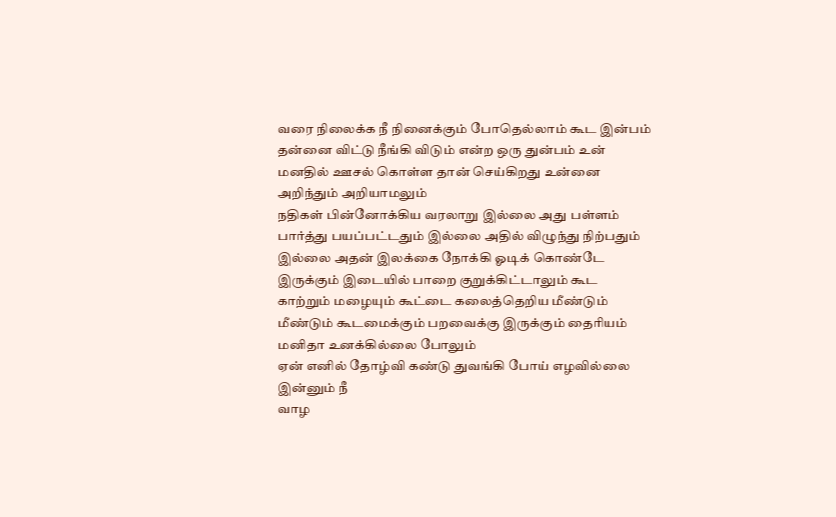வரை நிலைக்க நீ நினைக்கும் போதெல்லாம் கூட இன்பம் தன்னை விட்டு நீங்கி விடும் என்ற ஒரு துன்பம் உன் மனதில் ஊசல் கொள்ள தான் செய்கிறது உன்னை அறிந்தும் அறியாமலும்
நதிகள் பின்னோக்கிய வரலாறு இல்லை அது பள்ளம் பார்த்து பயப்பட்டதும் இல்லை அதில் விழுந்து நிற்பதும் இல்லை அதன் இலக்கை நோக்கி ஓடிக் கொண்டே இருக்கும் இடையில் பாறை குறுக்கிட்டாலும் கூட
காற்றும் மழையும் கூட்டை கலைத்தெறிய மீண்டும் மீண்டும் கூடமைக்கும் பறவைக்கு இருக்கும் தைரியம் மனிதா உனக்கில்லை போலும்
ஏன் எனில் தோழ்வி கண்டு துவங்கி போய் எழவில்லை இன்னும் நீ
வாழ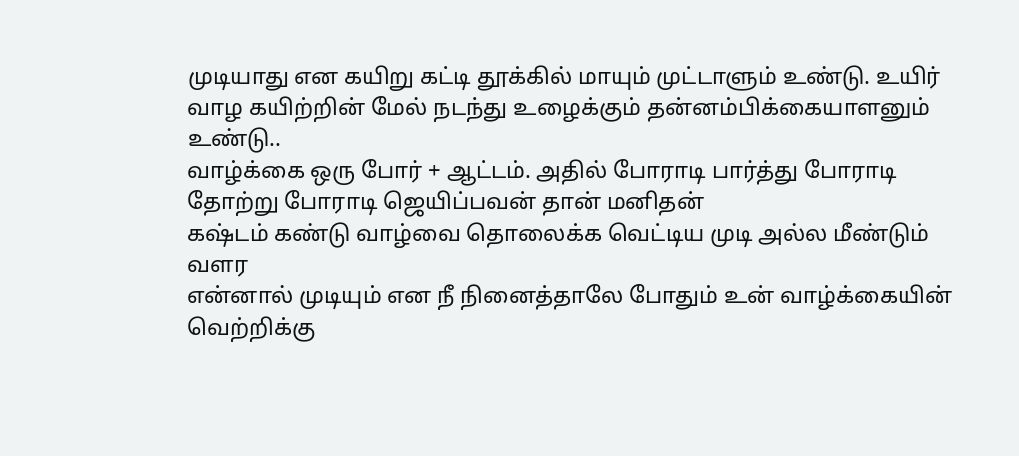முடியாது என கயிறு கட்டி தூக்கில் மாயும் முட்டாளும் உண்டு. உயிர் வாழ கயிற்றின் மேல் நடந்து உழைக்கும் தன்னம்பிக்கையாளனும் உண்டு..
வாழ்க்கை ஒரு போர் + ஆட்டம். அதில் போராடி பார்த்து போராடி தோற்று போராடி ஜெயிப்பவன் தான் மனிதன்
கஷ்டம் கண்டு வாழ்வை தொலைக்க வெட்டிய முடி அல்ல மீண்டும் வளர
என்னால் முடியும் என நீ நினைத்தாலே போதும் உன் வாழ்க்கையின் வெற்றிக்கு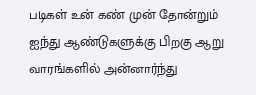படிகள் உன் கண் முன் தோன்றும்
ஐந்து ஆண்டுகளுக்கு பிறகு ஆறு வாரங்களில் அன்னார்ந்து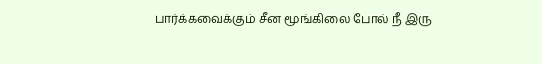பார்க்கவைக்கும் சீன மூங்கிலை போல் நீ இரு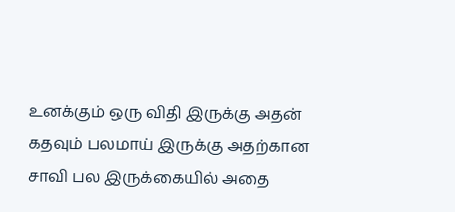உனக்கும் ஒரு விதி இருக்கு அதன் கதவும் பலமாய் இருக்கு அதற்கான சாவி பல இருக்கையில் அதை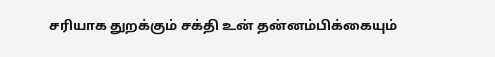சரியாக துறக்கும் சக்தி உன் தன்னம்பிக்கையும்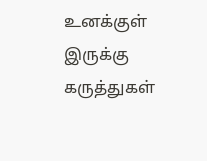உனக்குள் இருக்கு
கருத்துகள்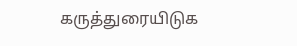கருத்துரையிடுக